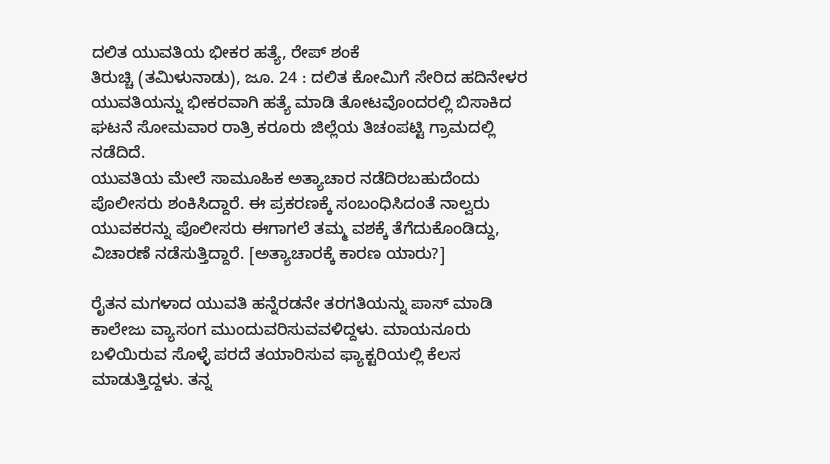ದಲಿತ ಯುವತಿಯ ಭೀಕರ ಹತ್ಯೆ, ರೇಪ್ ಶಂಕೆ
ತಿರುಚ್ಚಿ (ತಮಿಳುನಾಡು), ಜೂ. 24 : ದಲಿತ ಕೋಮಿಗೆ ಸೇರಿದ ಹದಿನೇಳರ ಯುವತಿಯನ್ನು ಭೀಕರವಾಗಿ ಹತ್ಯೆ ಮಾಡಿ ತೋಟವೊಂದರಲ್ಲಿ ಬಿಸಾಕಿದ ಘಟನೆ ಸೋಮವಾರ ರಾತ್ರಿ ಕರೂರು ಜಿಲ್ಲೆಯ ತಿಚಂಪಟ್ಟಿ ಗ್ರಾಮದಲ್ಲಿ ನಡೆದಿದೆ.
ಯುವತಿಯ ಮೇಲೆ ಸಾಮೂಹಿಕ ಅತ್ಯಾಚಾರ ನಡೆದಿರಬಹುದೆಂದು ಪೊಲೀಸರು ಶಂಕಿಸಿದ್ದಾರೆ. ಈ ಪ್ರಕರಣಕ್ಕೆ ಸಂಬಂಧಿಸಿದಂತೆ ನಾಲ್ವರು ಯುವಕರನ್ನು ಪೊಲೀಸರು ಈಗಾಗಲೆ ತಮ್ಮ ವಶಕ್ಕೆ ತೆಗೆದುಕೊಂಡಿದ್ದು, ವಿಚಾರಣೆ ನಡೆಸುತ್ತಿದ್ದಾರೆ. [ಅತ್ಯಾಚಾರಕ್ಕೆ ಕಾರಣ ಯಾರು?]

ರೈತನ ಮಗಳಾದ ಯುವತಿ ಹನ್ನೆರಡನೇ ತರಗತಿಯನ್ನು ಪಾಸ್ ಮಾಡಿ ಕಾಲೇಜು ವ್ಯಾಸಂಗ ಮುಂದುವರಿಸುವವಳಿದ್ದಳು. ಮಾಯನೂರು ಬಳಿಯಿರುವ ಸೊಳ್ಳೆ ಪರದೆ ತಯಾರಿಸುವ ಫ್ಯಾಕ್ಟರಿಯಲ್ಲಿ ಕೆಲಸ ಮಾಡುತ್ತಿದ್ದಳು. ತನ್ನ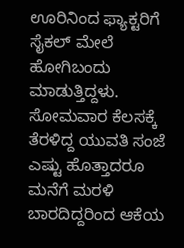ಊರಿನಿಂದ ಫ್ಯಾಕ್ಟರಿಗೆ ಸೈಕಲ್ ಮೇಲೆ ಹೋಗಿಬಂದು ಮಾಡುತ್ತಿದ್ದಳು.
ಸೋಮವಾರ ಕೆಲಸಕ್ಕೆ ತೆರಳಿದ್ದ ಯುವತಿ ಸಂಜೆ ಎಷ್ಟು ಹೊತ್ತಾದರೂ ಮನೆಗೆ ಮರಳಿ ಬಾರದಿದ್ದರಿಂದ ಆಕೆಯ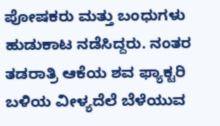ಪೋಷಕರು ಮತ್ತು ಬಂಧುಗಳು ಹುಡುಕಾಟ ನಡೆಸಿದ್ದರು. ನಂತರ ತಡರಾತ್ರಿ ಆಕೆಯ ಶವ ಫ್ಯಾಕ್ಟರಿ ಬಳಿಯ ವೀಳ್ಯದೆಲೆ ಬೆಳೆಯುವ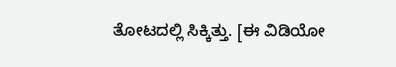ತೋಟದಲ್ಲಿ ಸಿಕ್ಕಿತ್ತು. [ಈ ವಿಡಿಯೋ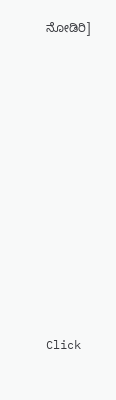ನೋಡಿರಿ]












Click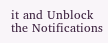it and Unblock the Notifications